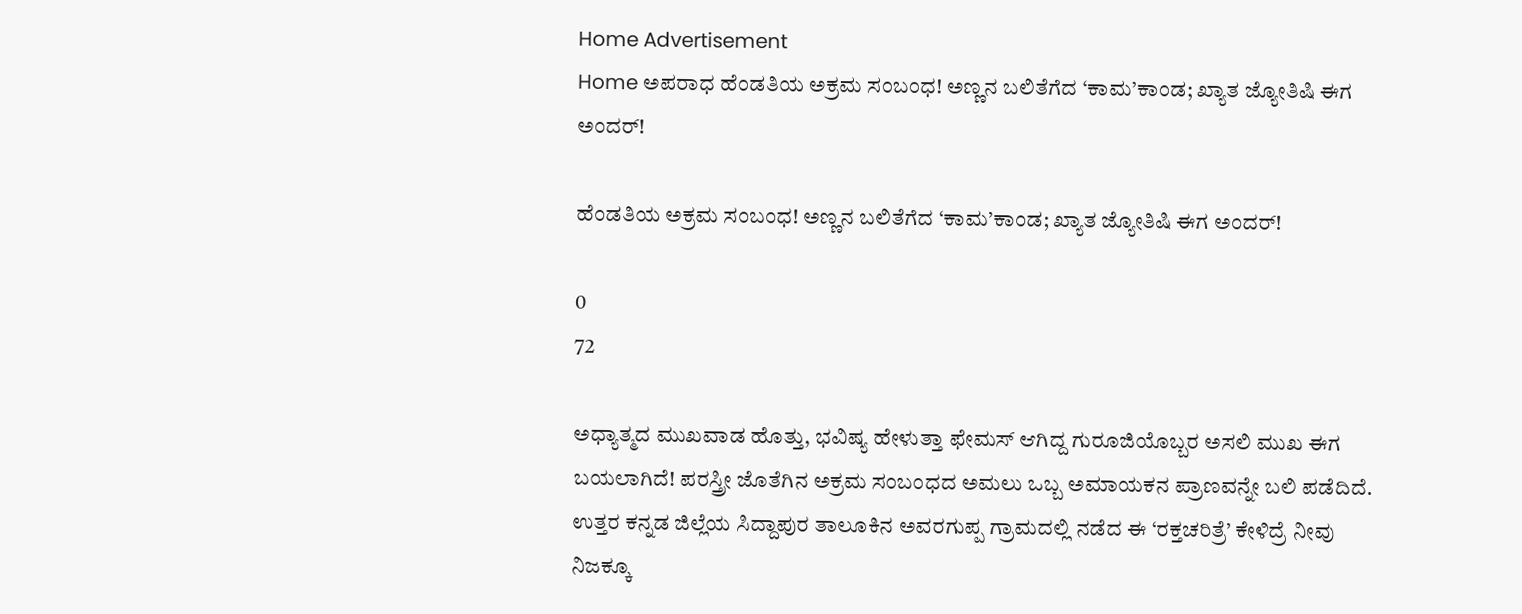Home Advertisement
Home ಅಪರಾಧ ಹೆಂಡತಿಯ ಅಕ್ರಮ ಸಂಬಂಧ! ಅಣ್ಣನ ಬಲಿತೆಗೆದ ‘ಕಾಮ’ಕಾಂಡ; ಖ್ಯಾತ ಜ್ಯೋತಿಷಿ ಈಗ ಅಂದರ್!

ಹೆಂಡತಿಯ ಅಕ್ರಮ ಸಂಬಂಧ! ಅಣ್ಣನ ಬಲಿತೆಗೆದ ‘ಕಾಮ’ಕಾಂಡ; ಖ್ಯಾತ ಜ್ಯೋತಿಷಿ ಈಗ ಅಂದರ್!

0
72

ಅಧ್ಯಾತ್ಮದ ಮುಖವಾಡ ಹೊತ್ತು, ಭವಿಷ್ಯ ಹೇಳುತ್ತಾ ಫೇಮಸ್ ಆಗಿದ್ದ ಗುರೂಜಿಯೊಬ್ಬರ ಅಸಲಿ ಮುಖ ಈಗ ಬಯಲಾಗಿದೆ! ಪರಸ್ತ್ರೀ ಜೊತೆಗಿನ ಅಕ್ರಮ ಸಂಬಂಧದ ಅಮಲು ಒಬ್ಬ ಅಮಾಯಕನ ಪ್ರಾಣವನ್ನೇ ಬಲಿ ಪಡೆದಿದೆ. ಉತ್ತರ ಕನ್ನಡ ಜಿಲ್ಲೆಯ ಸಿದ್ದಾಪುರ ತಾಲೂಕಿನ ಅವರಗುಪ್ಪ ಗ್ರಾಮದಲ್ಲಿ ನಡೆದ ಈ ‘ರಕ್ತಚರಿತ್ರೆ’ ಕೇಳಿದ್ರೆ ನೀವು ನಿಜಕ್ಕೂ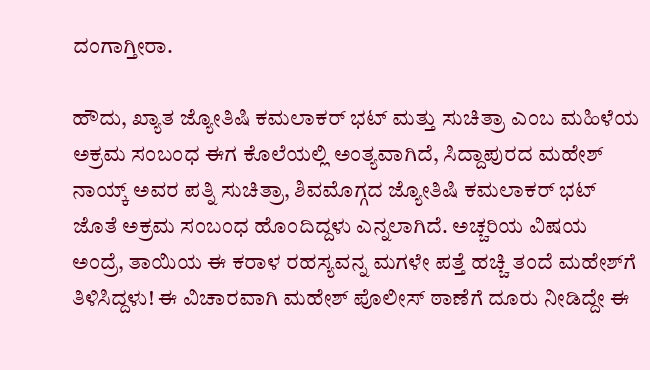ದಂಗಾಗ್ತೀರಾ.

ಹೌದು, ಖ್ಯಾತ ಜ್ಯೋತಿಷಿ ಕಮಲಾಕರ್ ಭಟ್ ಮತ್ತು ಸುಚಿತ್ರಾ ಎಂಬ ಮಹಿಳೆಯ ಅಕ್ರಮ ಸಂಬಂಧ ಈಗ ಕೊಲೆಯಲ್ಲಿ ಅಂತ್ಯವಾಗಿದೆ, ಸಿದ್ದಾಪುರದ ಮಹೇಶ್ ನಾಯ್ಕ್ ಅವರ ಪತ್ನಿ ಸುಚಿತ್ರಾ, ಶಿವಮೊಗ್ಗದ ಜ್ಯೋತಿಷಿ ಕಮಲಾಕರ್ ಭಟ್ ಜೊತೆ ಅಕ್ರಮ ಸಂಬಂಧ ಹೊಂದಿದ್ದಳು ಎನ್ನಲಾಗಿದೆ. ಅಚ್ಚರಿಯ ವಿಷಯ ಅಂದ್ರೆ, ತಾಯಿಯ ಈ ಕರಾಳ ರಹಸ್ಯವನ್ನ ಮಗಳೇ ಪತ್ತೆ ಹಚ್ಚಿ ತಂದೆ ಮಹೇಶ್‌ಗೆ ತಿಳಿಸಿದ್ದಳು! ಈ ವಿಚಾರವಾಗಿ ಮಹೇಶ್ ಪೊಲೀಸ್ ಠಾಣೆಗೆ ದೂರು ನೀಡಿದ್ದೇ ಈ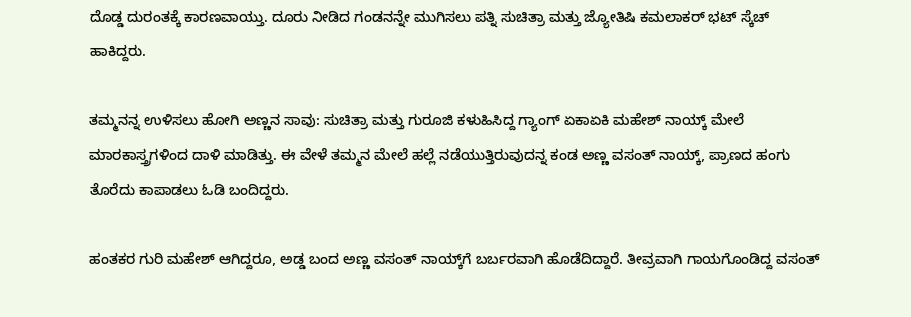ದೊಡ್ಡ ದುರಂತಕ್ಕೆ ಕಾರಣವಾಯ್ತು. ದೂರು ನೀಡಿದ ಗಂಡನನ್ನೇ ಮುಗಿಸಲು ಪತ್ನಿ ಸುಚಿತ್ರಾ ಮತ್ತು ಜ್ಯೋತಿಷಿ ಕಮಲಾಕರ್ ಭಟ್ ಸ್ಕೆಚ್ ಹಾಕಿದ್ದರು.

ತಮ್ಮನನ್ನ ಉಳಿಸಲು ಹೋಗಿ ಅಣ್ಣನ ಸಾವು: ಸುಚಿತ್ರಾ ಮತ್ತು ಗುರೂಜಿ ಕಳುಹಿಸಿದ್ದ ಗ್ಯಾಂಗ್ ಏಕಾಏಕಿ ಮಹೇಶ್ ನಾಯ್ಕ್ ಮೇಲೆ ಮಾರಕಾಸ್ತ್ರಗಳಿಂದ ದಾಳಿ ಮಾಡಿತ್ತು. ಈ ವೇಳೆ ತಮ್ಮನ ಮೇಲೆ ಹಲ್ಲೆ ನಡೆಯುತ್ತಿರುವುದನ್ನ ಕಂಡ ಅಣ್ಣ ವಸಂತ್ ನಾಯ್ಕ್, ಪ್ರಾಣದ ಹಂಗು ತೊರೆದು ಕಾಪಾಡಲು ಓಡಿ ಬಂದಿದ್ದರು.

ಹಂತಕರ ಗುರಿ ಮಹೇಶ್ ಆಗಿದ್ದರೂ, ಅಡ್ಡ ಬಂದ ಅಣ್ಣ ವಸಂತ್ ನಾಯ್ಕ್‌ಗೆ ಬರ್ಬರವಾಗಿ ಹೊಡೆದಿದ್ದಾರೆ. ತೀವ್ರವಾಗಿ ಗಾಯಗೊಂಡಿದ್ದ ವಸಂತ್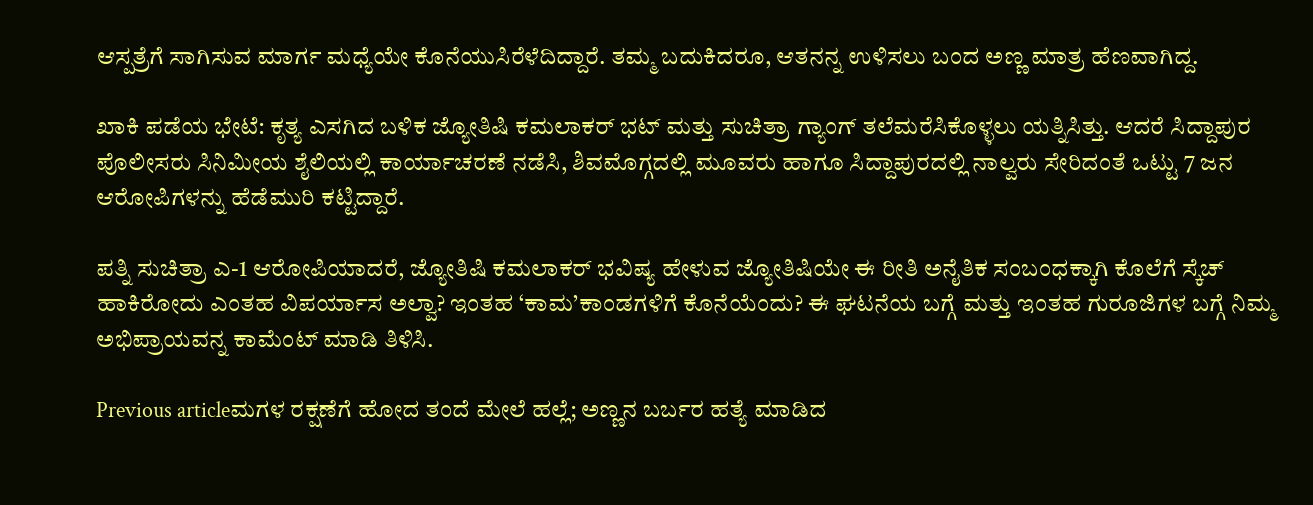ಆಸ್ಪತ್ರೆಗೆ ಸಾಗಿಸುವ ಮಾರ್ಗ ಮಧ್ಯೆಯೇ ಕೊನೆಯುಸಿರೆಳೆದಿದ್ದಾರೆ. ತಮ್ಮ ಬದುಕಿದರೂ, ಆತನನ್ನ ಉಳಿಸಲು ಬಂದ ಅಣ್ಣ ಮಾತ್ರ ಹೆಣವಾಗಿದ್ದ.

ಖಾಕಿ ಪಡೆಯ ಭೇಟೆ: ಕೃತ್ಯ ಎಸಗಿದ ಬಳಿಕ ಜ್ಯೋತಿಷಿ ಕಮಲಾಕರ್ ಭಟ್ ಮತ್ತು ಸುಚಿತ್ರಾ ಗ್ಯಾಂಗ್ ತಲೆಮರೆಸಿಕೊಳ್ಳಲು ಯತ್ನಿಸಿತ್ತು. ಆದರೆ ಸಿದ್ದಾಪುರ ಪೊಲೀಸರು ಸಿನಿಮೀಯ ಶೈಲಿಯಲ್ಲಿ ಕಾರ್ಯಾಚರಣೆ ನಡೆಸಿ, ಶಿವಮೊಗ್ಗದಲ್ಲಿ ಮೂವರು ಹಾಗೂ ಸಿದ್ದಾಪುರದಲ್ಲಿ ನಾಲ್ವರು ಸೇರಿದಂತೆ ಒಟ್ಟು 7 ಜನ ಆರೋಪಿಗಳನ್ನು ಹೆಡೆಮುರಿ ಕಟ್ಟಿದ್ದಾರೆ.

ಪತ್ನಿ ಸುಚಿತ್ರಾ ಎ-1 ಆರೋಪಿಯಾದರೆ, ಜ್ಯೋತಿಷಿ ಕಮಲಾಕರ್ ಭವಿಷ್ಯ ಹೇಳುವ ಜ್ಯೋತಿಷಿಯೇ ಈ ರೀತಿ ಅನೈತಿಕ ಸಂಬಂಧಕ್ಕಾಗಿ ಕೊಲೆಗೆ ಸ್ಕೆಚ್ ಹಾಕಿರೋದು ಎಂತಹ ವಿಪರ್ಯಾಸ ಅಲ್ವಾ? ಇಂತಹ ‘ಕಾಮ’ಕಾಂಡಗಳಿಗೆ ಕೊನೆಯೆಂದು? ಈ ಘಟನೆಯ ಬಗ್ಗೆ ಮತ್ತು ಇಂತಹ ಗುರೂಜಿಗಳ ಬಗ್ಗೆ ನಿಮ್ಮ ಅಭಿಪ್ರಾಯವನ್ನ ಕಾಮೆಂಟ್ ಮಾಡಿ ತಿಳಿಸಿ.

Previous articleಮಗಳ ರಕ್ಷಣೆಗೆ ಹೋದ ತಂದೆ ಮೇಲೆ ಹಲ್ಲೆ; ಅಣ್ಣನ ಬರ್ಬರ ಹತ್ಯೆ ಮಾಡಿದ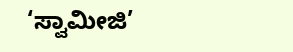‘ಸ್ವಾಮೀಜಿ’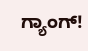ಗ್ಯಾಂಗ್!